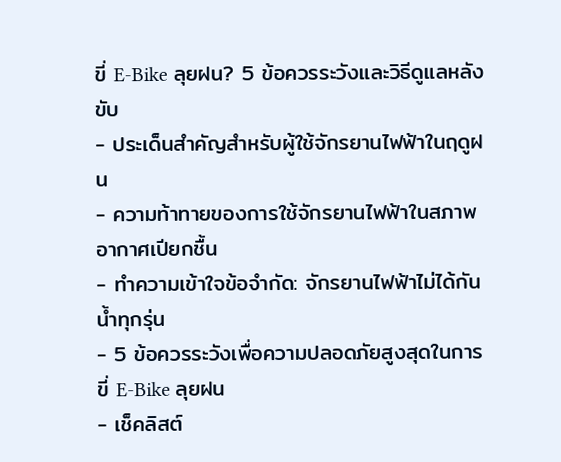ขี่ E-Bike ลุยฝน? 5 ข้อควรระวังและวิธีดูแลหลังขับ
- ประเด็นสำคัญสำหรับผู้ใช้จักรยานไฟฟ้าในฤดูฝน
- ความท้าทายของการใช้จักรยานไฟฟ้าในสภาพอากาศเปียกชื้น
- ทำความเข้าใจข้อจำกัด: จักรยานไฟฟ้าไม่ได้กันน้ำทุกรุ่น
- 5 ข้อควรระวังเพื่อความปลอดภัยสูงสุดในการขี่ E-Bike ลุยฝน
- เช็คลิสต์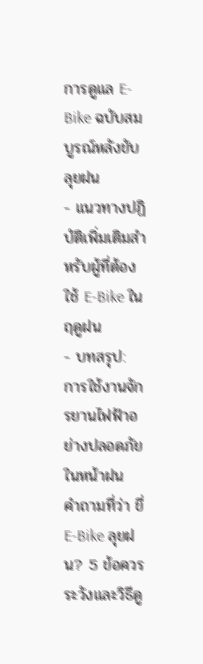การดูแล E-Bike ฉบับสมบูรณ์หลังขับลุยฝน
- แนวทางปฏิบัติเพิ่มเติมสำหรับผู้ที่ต้องใช้ E-Bike ในฤดูฝน
- บทสรุป: การใช้งานจักรยานไฟฟ้าอย่างปลอดภัยในหน้าฝน
คำถามที่ว่า ขี่ E-Bike ลุยฝน? 5 ข้อควรระวังและวิธีดู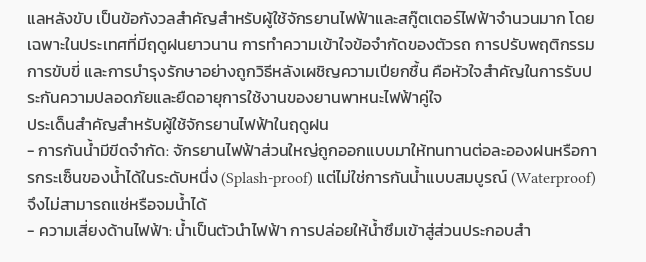แลหลังขับ เป็นข้อกังวลสำคัญสำหรับผู้ใช้จักรยานไฟฟ้าและสกู๊ตเตอร์ไฟฟ้าจำนวนมาก โดยเฉพาะในประเทศที่มีฤดูฝนยาวนาน การทำความเข้าใจข้อจำกัดของตัวรถ การปรับพฤติกรรมการขับขี่ และการบำรุงรักษาอย่างถูกวิธีหลังเผชิญความเปียกชื้น คือหัวใจสำคัญในการรับประกันความปลอดภัยและยืดอายุการใช้งานของยานพาหนะไฟฟ้าคู่ใจ
ประเด็นสำคัญสำหรับผู้ใช้จักรยานไฟฟ้าในฤดูฝน
- การกันน้ำมีขีดจำกัด: จักรยานไฟฟ้าส่วนใหญ่ถูกออกแบบมาให้ทนทานต่อละอองฝนหรือการกระเซ็นของน้ำได้ในระดับหนึ่ง (Splash-proof) แต่ไม่ใช่การกันน้ำแบบสมบูรณ์ (Waterproof) จึงไม่สามารถแช่หรือจมน้ำได้
- ความเสี่ยงด้านไฟฟ้า: น้ำเป็นตัวนำไฟฟ้า การปล่อยให้น้ำซึมเข้าสู่ส่วนประกอบสำ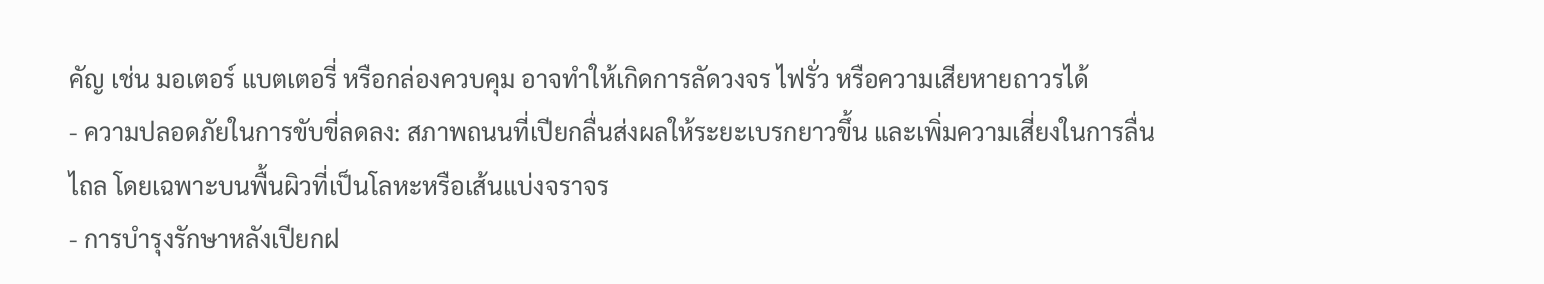คัญ เช่น มอเตอร์ แบตเตอรี่ หรือกล่องควบคุม อาจทำให้เกิดการลัดวงจร ไฟรั่ว หรือความเสียหายถาวรได้
- ความปลอดภัยในการขับขี่ลดลง: สภาพถนนที่เปียกลื่นส่งผลให้ระยะเบรกยาวขึ้น และเพิ่มความเสี่ยงในการลื่นไถล โดยเฉพาะบนพื้นผิวที่เป็นโลหะหรือเส้นแบ่งจราจร
- การบำรุงรักษาหลังเปียกฝ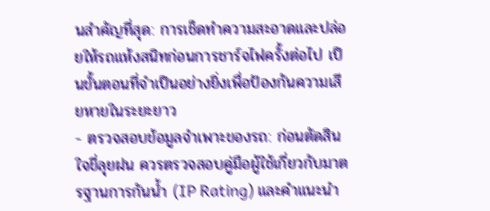นสำคัญที่สุด: การเช็ดทำความสะอาดและปล่อยให้รถแห้งสนิทก่อนการชาร์จไฟครั้งต่อไป เป็นขั้นตอนที่จำเป็นอย่างยิ่งเพื่อป้องกันความเสียหายในระยะยาว
- ตรวจสอบข้อมูลจำเพาะของรถ: ก่อนตัดสินใจขี่ลุยฝน ควรตรวจสอบคู่มือผู้ใช้เกี่ยวกับมาตรฐานการกันน้ำ (IP Rating) และคำแนะนำ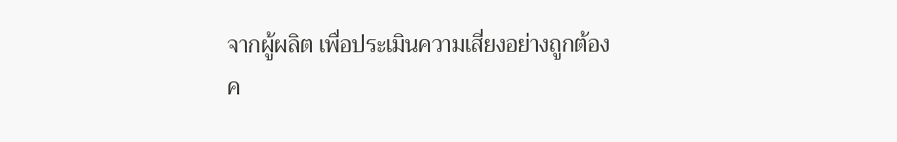จากผู้ผลิต เพื่อประเมินความเสี่ยงอย่างถูกต้อง
ค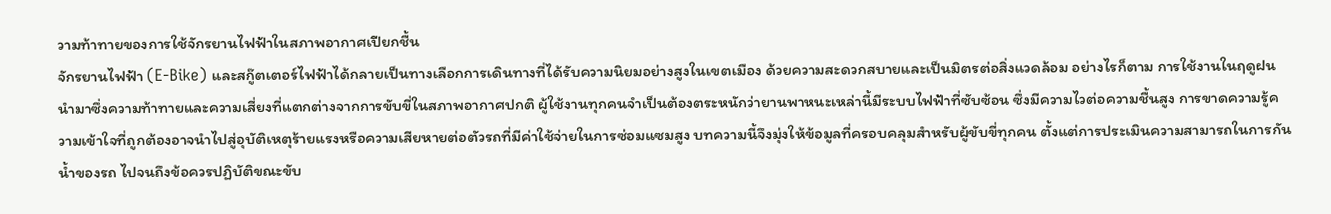วามท้าทายของการใช้จักรยานไฟฟ้าในสภาพอากาศเปียกชื้น
จักรยานไฟฟ้า (E-Bike) และสกู๊ตเตอร์ไฟฟ้าได้กลายเป็นทางเลือกการเดินทางที่ได้รับความนิยมอย่างสูงในเขตเมือง ด้วยความสะดวกสบายและเป็นมิตรต่อสิ่งแวดล้อม อย่างไรก็ตาม การใช้งานในฤดูฝนนำมาซึ่งความท้าทายและความเสี่ยงที่แตกต่างจากการขับขี่ในสภาพอากาศปกติ ผู้ใช้งานทุกคนจำเป็นต้องตระหนักว่ายานพาหนะเหล่านี้มีระบบไฟฟ้าที่ซับซ้อน ซึ่งมีความไวต่อความชื้นสูง การขาดความรู้ความเข้าใจที่ถูกต้องอาจนำไปสู่อุบัติเหตุร้ายแรงหรือความเสียหายต่อตัวรถที่มีค่าใช้จ่ายในการซ่อมแซมสูง บทความนี้จึงมุ่งให้ข้อมูลที่ครอบคลุมสำหรับผู้ขับขี่ทุกคน ตั้งแต่การประเมินความสามารถในการกันน้ำของรถ ไปจนถึงข้อควรปฏิบัติขณะขับ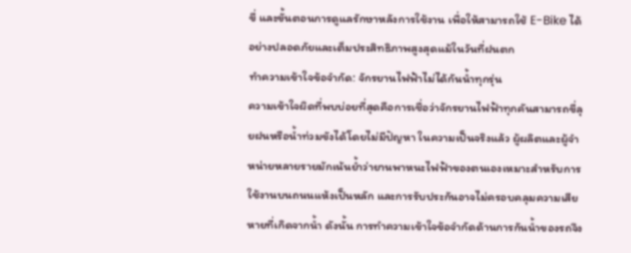ขี่ และขั้นตอนการดูแลรักษาหลังการใช้งาน เพื่อให้สามารถใช้ E-Bike ได้อย่างปลอดภัยและเต็มประสิทธิภาพสูงสุดแม้ในวันที่ฝนตก
ทำความเข้าใจข้อจำกัด: จักรยานไฟฟ้าไม่ได้กันน้ำทุกรุ่น
ความเข้าใจผิดที่พบบ่อยที่สุดคือการเชื่อว่าจักรยานไฟฟ้าทุกคันสามารถขี่ลุยฝนหรือน้ำท่วมขังได้โดยไม่มีปัญหา ในความเป็นจริงแล้ว ผู้ผลิตและผู้จำหน่ายหลายรายมักเน้นย้ำว่ายานพาหนะไฟฟ้าของตนเองเหมาะสำหรับการใช้งานบนถนนแห้งเป็นหลัก และการรับประกันอาจไม่ครอบคลุมความเสียหายที่เกิดจากน้ำ ดังนั้น การทำความเข้าใจข้อจำกัดด้านการกันน้ำของรถจึง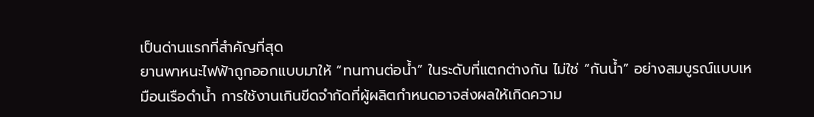เป็นด่านแรกที่สำคัญที่สุด
ยานพาหนะไฟฟ้าถูกออกแบบมาให้ “ทนทานต่อน้ำ” ในระดับที่แตกต่างกัน ไม่ใช่ “กันน้ำ” อย่างสมบูรณ์แบบเหมือนเรือดำน้ำ การใช้งานเกินขีดจำกัดที่ผู้ผลิตกำหนดอาจส่งผลให้เกิดความ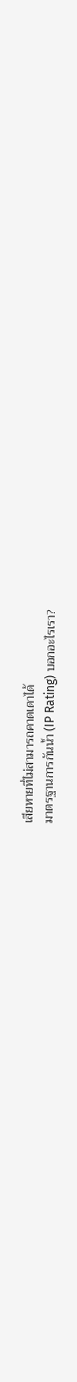เสียหายที่ไม่สามารถคาดเดาได้
มาตรฐานการกันน้ำ (IP Rating) บอกอะไรเรา?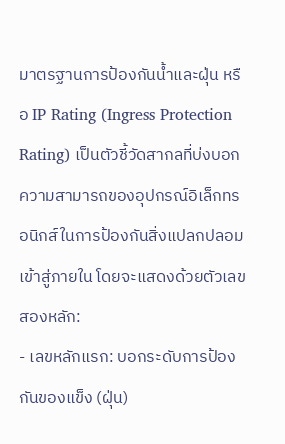มาตรฐานการป้องกันน้ำและฝุ่น หรือ IP Rating (Ingress Protection Rating) เป็นตัวชี้วัดสากลที่บ่งบอกความสามารถของอุปกรณ์อิเล็กทรอนิกส์ในการป้องกันสิ่งแปลกปลอมเข้าสู่ภายใน โดยจะแสดงด้วยตัวเลขสองหลัก:
- เลขหลักแรก: บอกระดับการป้องกันของแข็ง (ฝุ่น)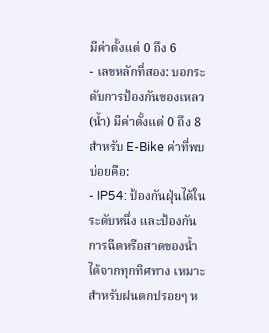มีค่าตั้งแต่ 0 ถึง 6
- เลขหลักที่สอง: บอกระดับการป้องกันของเหลว (น้ำ) มีค่าตั้งแต่ 0 ถึง 8
สำหรับ E-Bike ค่าที่พบบ่อยคือ:
- IP54: ป้องกันฝุ่นได้ในระดับหนึ่ง และป้องกันการฉีดหรือสาดของน้ำได้จากทุกทิศทาง เหมาะสำหรับฝนตกปรอยๆ ห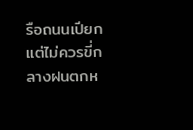รือถนนเปียก แต่ไม่ควรขี่กลางฝนตกห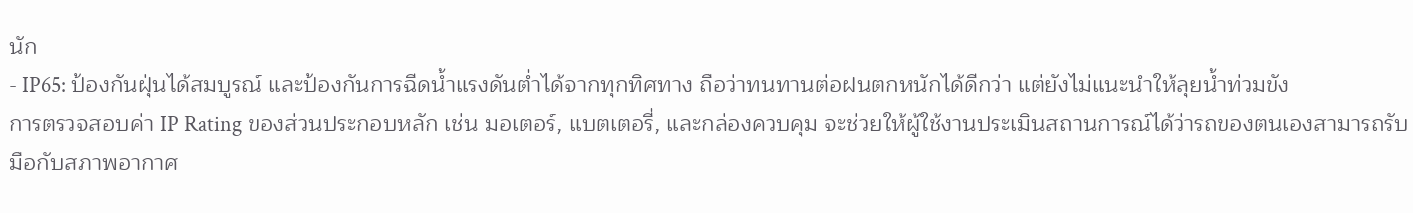นัก
- IP65: ป้องกันฝุ่นได้สมบูรณ์ และป้องกันการฉีดน้ำแรงดันต่ำได้จากทุกทิศทาง ถือว่าทนทานต่อฝนตกหนักได้ดีกว่า แต่ยังไม่แนะนำให้ลุยน้ำท่วมขัง
การตรวจสอบค่า IP Rating ของส่วนประกอบหลัก เช่น มอเตอร์, แบตเตอรี่, และกล่องควบคุม จะช่วยให้ผู้ใช้งานประเมินสถานการณ์ได้ว่ารถของตนเองสามารถรับมือกับสภาพอากาศ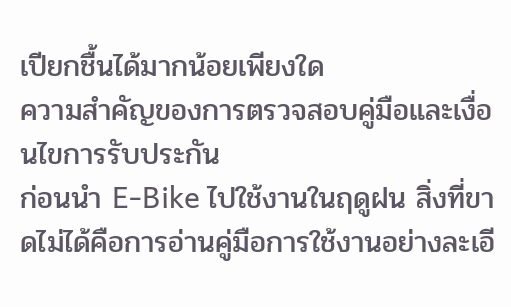เปียกชื้นได้มากน้อยเพียงใด
ความสำคัญของการตรวจสอบคู่มือและเงื่อนไขการรับประกัน
ก่อนนำ E-Bike ไปใช้งานในฤดูฝน สิ่งที่ขาดไม่ได้คือการอ่านคู่มือการใช้งานอย่างละเอี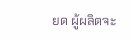ยด ผู้ผลิตจะ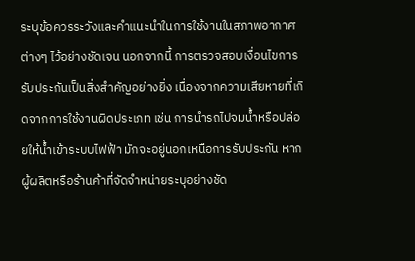ระบุข้อควรระวังและคำแนะนำในการใช้งานในสภาพอากาศต่างๆ ไว้อย่างชัดเจน นอกจากนี้ การตรวจสอบเงื่อนไขการรับประกันเป็นสิ่งสำคัญอย่างยิ่ง เนื่องจากความเสียหายที่เกิดจากการใช้งานผิดประเภท เช่น การนำรถไปจมน้ำหรือปล่อยให้น้ำเข้าระบบไฟฟ้า มักจะอยู่นอกเหนือการรับประกัน หากผู้ผลิตหรือร้านค้าที่จัดจำหน่ายระบุอย่างชัด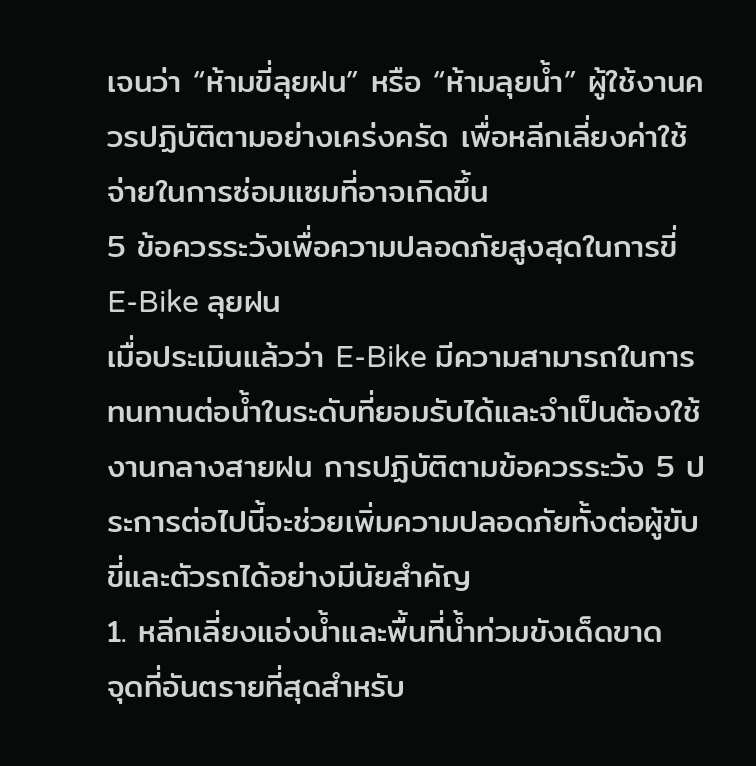เจนว่า “ห้ามขี่ลุยฝน” หรือ “ห้ามลุยน้ำ” ผู้ใช้งานควรปฏิบัติตามอย่างเคร่งครัด เพื่อหลีกเลี่ยงค่าใช้จ่ายในการซ่อมแซมที่อาจเกิดขึ้น
5 ข้อควรระวังเพื่อความปลอดภัยสูงสุดในการขี่ E-Bike ลุยฝน
เมื่อประเมินแล้วว่า E-Bike มีความสามารถในการทนทานต่อน้ำในระดับที่ยอมรับได้และจำเป็นต้องใช้งานกลางสายฝน การปฏิบัติตามข้อควรระวัง 5 ประการต่อไปนี้จะช่วยเพิ่มความปลอดภัยทั้งต่อผู้ขับขี่และตัวรถได้อย่างมีนัยสำคัญ
1. หลีกเลี่ยงแอ่งน้ำและพื้นที่น้ำท่วมขังเด็ดขาด
จุดที่อันตรายที่สุดสำหรับ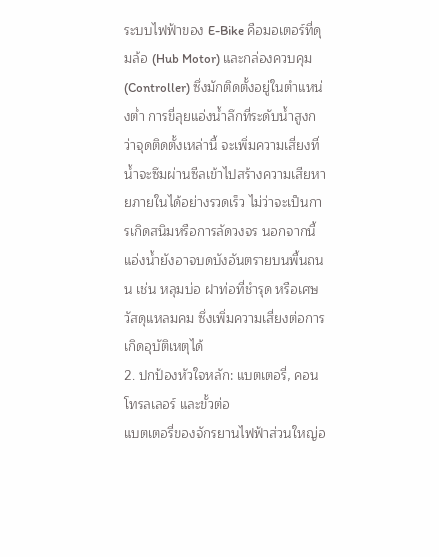ระบบไฟฟ้าของ E-Bike คือมอเตอร์ที่ดุมล้อ (Hub Motor) และกล่องควบคุม (Controller) ซึ่งมักติดตั้งอยู่ในตำแหน่งต่ำ การขี่ลุยแอ่งน้ำลึกที่ระดับน้ำสูงกว่าจุดติดตั้งเหล่านี้ จะเพิ่มความเสี่ยงที่น้ำจะซึมผ่านซีลเข้าไปสร้างความเสียหายภายในได้อย่างรวดเร็ว ไม่ว่าจะเป็นการเกิดสนิมหรือการลัดวงจร นอกจากนี้ แอ่งน้ำยังอาจบดบังอันตรายบนพื้นถนน เช่น หลุมบ่อ ฝาท่อที่ชำรุด หรือเศษวัสดุแหลมคม ซึ่งเพิ่มความเสี่ยงต่อการเกิดอุบัติเหตุได้
2. ปกป้องหัวใจหลัก: แบตเตอรี่, คอนโทรลเลอร์ และขั้วต่อ
แบตเตอรี่ของจักรยานไฟฟ้าส่วนใหญ่อ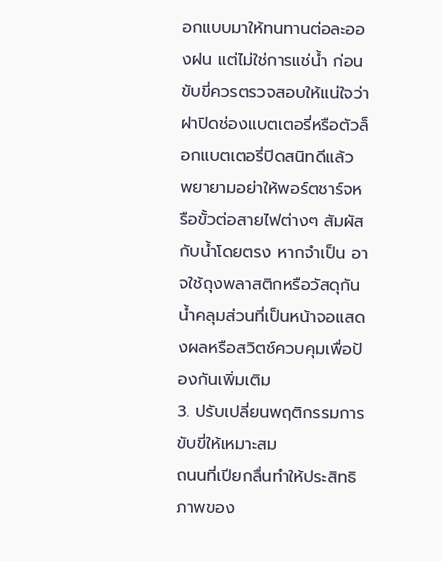อกแบบมาให้ทนทานต่อละอองฝน แต่ไม่ใช่การแช่น้ำ ก่อนขับขี่ควรตรวจสอบให้แน่ใจว่าฝาปิดช่องแบตเตอรี่หรือตัวล็อกแบตเตอรี่ปิดสนิทดีแล้ว พยายามอย่าให้พอร์ตชาร์จหรือขั้วต่อสายไฟต่างๆ สัมผัสกับน้ำโดยตรง หากจำเป็น อาจใช้ถุงพลาสติกหรือวัสดุกันน้ำคลุมส่วนที่เป็นหน้าจอแสดงผลหรือสวิตช์ควบคุมเพื่อป้องกันเพิ่มเติม
3. ปรับเปลี่ยนพฤติกรรมการขับขี่ให้เหมาะสม
ถนนที่เปียกลื่นทำให้ประสิทธิภาพของ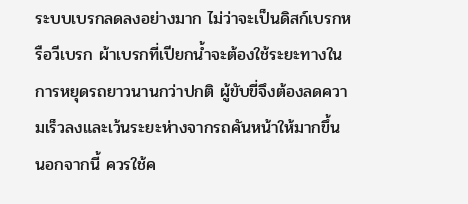ระบบเบรกลดลงอย่างมาก ไม่ว่าจะเป็นดิสก์เบรกหรือวีเบรก ผ้าเบรกที่เปียกน้ำจะต้องใช้ระยะทางในการหยุดรถยาวนานกว่าปกติ ผู้ขับขี่จึงต้องลดความเร็วลงและเว้นระยะห่างจากรถคันหน้าให้มากขึ้น นอกจากนี้ ควรใช้ค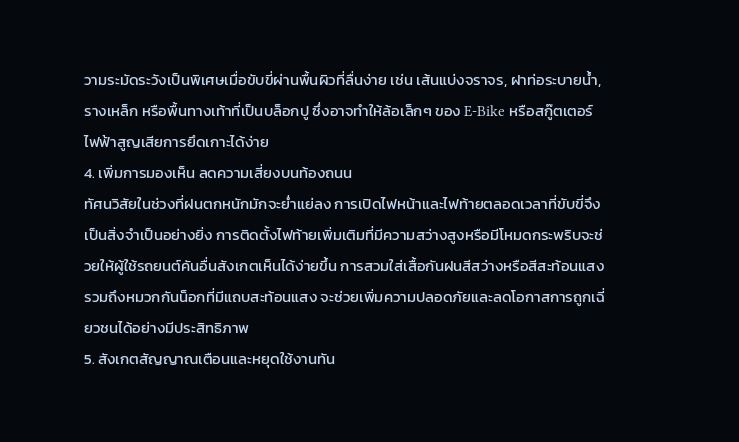วามระมัดระวังเป็นพิเศษเมื่อขับขี่ผ่านพื้นผิวที่ลื่นง่าย เช่น เส้นแบ่งจราจร, ฝาท่อระบายน้ำ, รางเหล็ก หรือพื้นทางเท้าที่เป็นบล็อกปู ซึ่งอาจทำให้ล้อเล็กๆ ของ E-Bike หรือสกู๊ตเตอร์ไฟฟ้าสูญเสียการยึดเกาะได้ง่าย
4. เพิ่มการมองเห็น ลดความเสี่ยงบนท้องถนน
ทัศนวิสัยในช่วงที่ฝนตกหนักมักจะย่ำแย่ลง การเปิดไฟหน้าและไฟท้ายตลอดเวลาที่ขับขี่จึงเป็นสิ่งจำเป็นอย่างยิ่ง การติดตั้งไฟท้ายเพิ่มเติมที่มีความสว่างสูงหรือมีโหมดกระพริบจะช่วยให้ผู้ใช้รถยนต์คันอื่นสังเกตเห็นได้ง่ายขึ้น การสวมใส่เสื้อกันฝนสีสว่างหรือสีสะท้อนแสง รวมถึงหมวกกันน็อกที่มีแถบสะท้อนแสง จะช่วยเพิ่มความปลอดภัยและลดโอกาสการถูกเฉี่ยวชนได้อย่างมีประสิทธิภาพ
5. สังเกตสัญญาณเตือนและหยุดใช้งานทัน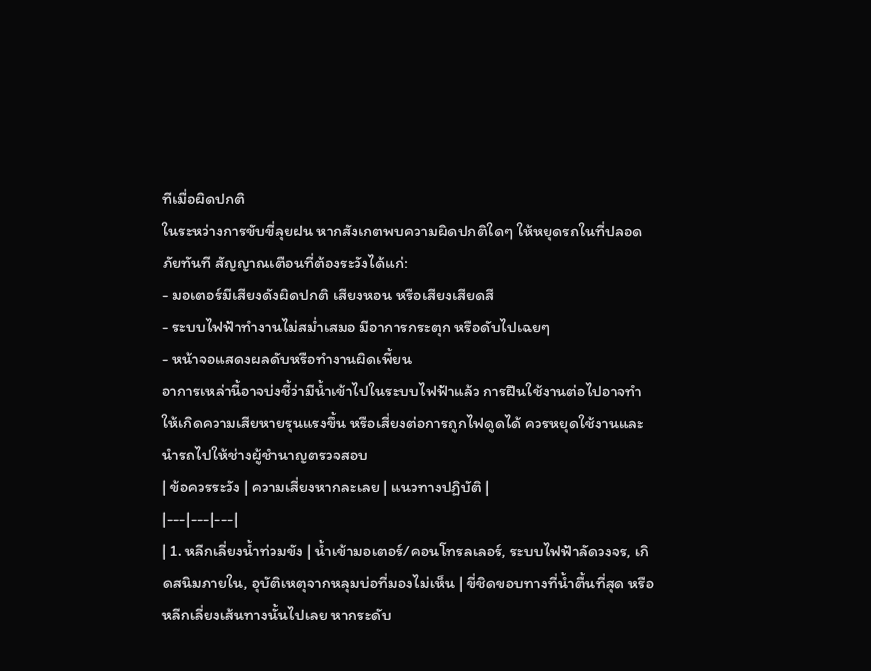ทีเมื่อผิดปกติ
ในระหว่างการขับขี่ลุยฝน หากสังเกตพบความผิดปกติใดๆ ให้หยุดรถในที่ปลอดภัยทันที สัญญาณเตือนที่ต้องระวังได้แก่:
- มอเตอร์มีเสียงดังผิดปกติ เสียงหอน หรือเสียงเสียดสี
- ระบบไฟฟ้าทำงานไม่สม่ำเสมอ มีอาการกระตุก หรือดับไปเฉยๆ
- หน้าจอแสดงผลดับหรือทำงานผิดเพี้ยน
อาการเหล่านี้อาจบ่งชี้ว่ามีน้ำเข้าไปในระบบไฟฟ้าแล้ว การฝืนใช้งานต่อไปอาจทำให้เกิดความเสียหายรุนแรงขึ้น หรือเสี่ยงต่อการถูกไฟดูดได้ ควรหยุดใช้งานและนำรถไปให้ช่างผู้ชำนาญตรวจสอบ
| ข้อควรระวัง | ความเสี่ยงหากละเลย | แนวทางปฏิบัติ |
|---|---|---|
| 1. หลีกเลี่ยงน้ำท่วมขัง | น้ำเข้ามอเตอร์/คอนโทรลเลอร์, ระบบไฟฟ้าลัดวงจร, เกิดสนิมภายใน, อุบัติเหตุจากหลุมบ่อที่มองไม่เห็น | ขี่ชิดขอบทางที่น้ำตื้นที่สุด หรือหลีกเลี่ยงเส้นทางนั้นไปเลย หากระดับ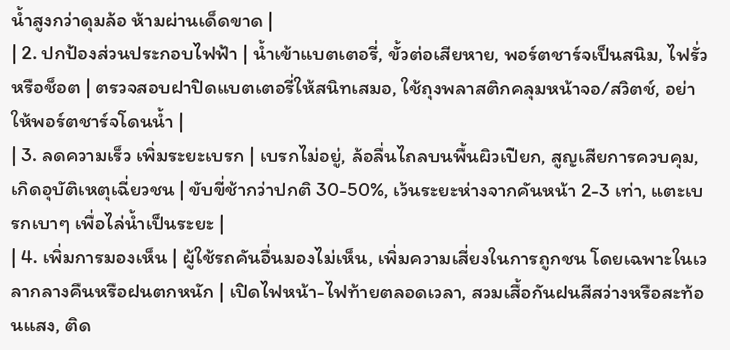น้ำสูงกว่าดุมล้อ ห้ามผ่านเด็ดขาด |
| 2. ปกป้องส่วนประกอบไฟฟ้า | น้ำเข้าแบตเตอรี่, ขั้วต่อเสียหาย, พอร์ตชาร์จเป็นสนิม, ไฟรั่วหรือช็อต | ตรวจสอบฝาปิดแบตเตอรี่ให้สนิทเสมอ, ใช้ถุงพลาสติกคลุมหน้าจอ/สวิตช์, อย่าให้พอร์ตชาร์จโดนน้ำ |
| 3. ลดความเร็ว เพิ่มระยะเบรก | เบรกไม่อยู่, ล้อลื่นไถลบนพื้นผิวเปียก, สูญเสียการควบคุม, เกิดอุบัติเหตุเฉี่ยวชน | ขับขี่ช้ากว่าปกติ 30-50%, เว้นระยะห่างจากคันหน้า 2-3 เท่า, แตะเบรกเบาๆ เพื่อไล่น้ำเป็นระยะ |
| 4. เพิ่มการมองเห็น | ผู้ใช้รถคันอื่นมองไม่เห็น, เพิ่มความเสี่ยงในการถูกชน โดยเฉพาะในเวลากลางคืนหรือฝนตกหนัก | เปิดไฟหน้า-ไฟท้ายตลอดเวลา, สวมเสื้อกันฝนสีสว่างหรือสะท้อนแสง, ติด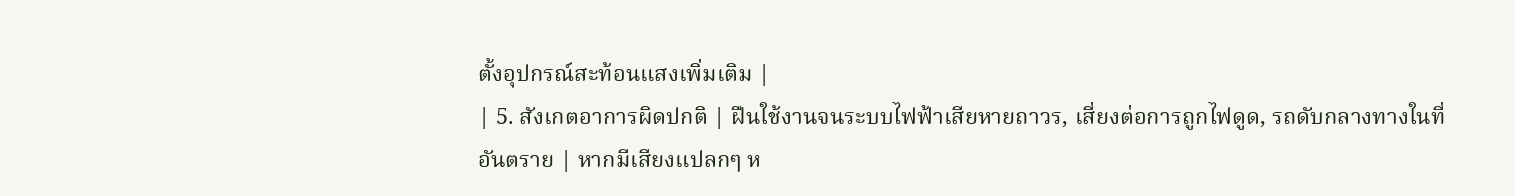ตั้งอุปกรณ์สะท้อนแสงเพิ่มเติม |
| 5. สังเกตอาการผิดปกติ | ฝืนใช้งานจนระบบไฟฟ้าเสียหายถาวร, เสี่ยงต่อการถูกไฟดูด, รถดับกลางทางในที่อันตราย | หากมีเสียงแปลกๆ ห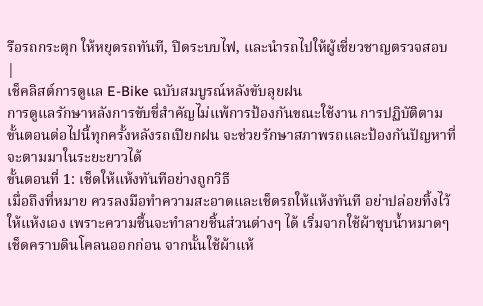รือรถกระตุก ให้หยุดรถทันที, ปิดระบบไฟ, และนำรถไปให้ผู้เชี่ยวชาญตรวจสอบ |
เช็คลิสต์การดูแล E-Bike ฉบับสมบูรณ์หลังขับลุยฝน
การดูแลรักษาหลังการขับขี่สำคัญไม่แพ้การป้องกันขณะใช้งาน การปฏิบัติตามขั้นตอนต่อไปนี้ทุกครั้งหลังรถเปียกฝน จะช่วยรักษาสภาพรถและป้องกันปัญหาที่จะตามมาในระยะยาวได้
ขั้นตอนที่ 1: เช็ดให้แห้งทันทีอย่างถูกวิธี
เมื่อถึงที่หมาย ควรลงมือทำความสะอาดและเช็ดรถให้แห้งทันที อย่าปล่อยทิ้งไว้ให้แห้งเอง เพราะความชื้นจะทำลายชิ้นส่วนต่างๆ ได้ เริ่มจากใช้ผ้าชุบน้ำหมาดๆ เช็ดคราบดินโคลนออกก่อน จากนั้นใช้ผ้าแห้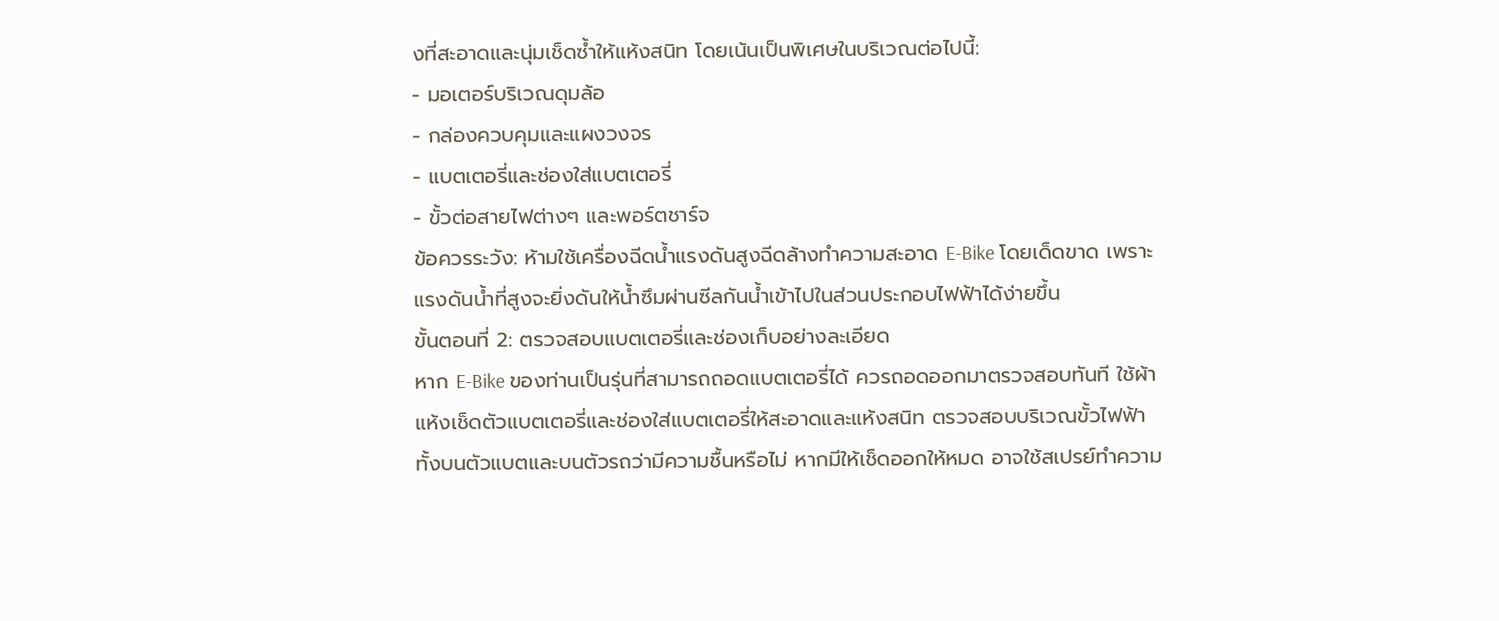งที่สะอาดและนุ่มเช็ดซ้ำให้แห้งสนิท โดยเน้นเป็นพิเศษในบริเวณต่อไปนี้:
- มอเตอร์บริเวณดุมล้อ
- กล่องควบคุมและแผงวงจร
- แบตเตอรี่และช่องใส่แบตเตอรี่
- ขั้วต่อสายไฟต่างๆ และพอร์ตชาร์จ
ข้อควรระวัง: ห้ามใช้เครื่องฉีดน้ำแรงดันสูงฉีดล้างทำความสะอาด E-Bike โดยเด็ดขาด เพราะแรงดันน้ำที่สูงจะยิ่งดันให้น้ำซึมผ่านซีลกันน้ำเข้าไปในส่วนประกอบไฟฟ้าได้ง่ายขึ้น
ขั้นตอนที่ 2: ตรวจสอบแบตเตอรี่และช่องเก็บอย่างละเอียด
หาก E-Bike ของท่านเป็นรุ่นที่สามารถถอดแบตเตอรี่ได้ ควรถอดออกมาตรวจสอบทันที ใช้ผ้าแห้งเช็ดตัวแบตเตอรี่และช่องใส่แบตเตอรี่ให้สะอาดและแห้งสนิท ตรวจสอบบริเวณขั้วไฟฟ้าทั้งบนตัวแบตและบนตัวรถว่ามีความชื้นหรือไม่ หากมีให้เช็ดออกให้หมด อาจใช้สเปรย์ทำความ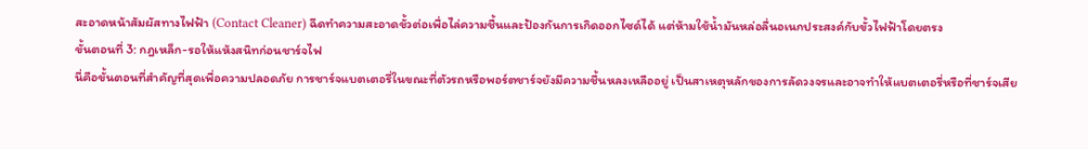สะอาดหน้าสัมผัสทางไฟฟ้า (Contact Cleaner) ฉีดทำความสะอาดขั้วต่อเพื่อไล่ความชื้นและป้องกันการเกิดออกไซด์ได้ แต่ห้ามใช้น้ำมันหล่อลื่นอเนกประสงค์กับขั้วไฟฟ้าโดยตรง
ขั้นตอนที่ 3: กฎเหล็ก-รอให้แห้งสนิทก่อนชาร์จไฟ
นี่คือขั้นตอนที่สำคัญที่สุดเพื่อความปลอดภัย การชาร์จแบตเตอรี่ในขณะที่ตัวรถหรือพอร์ตชาร์จยังมีความชื้นหลงเหลืออยู่ เป็นสาเหตุหลักของการลัดวงจรและอาจทำให้แบตเตอรี่หรือที่ชาร์จเสีย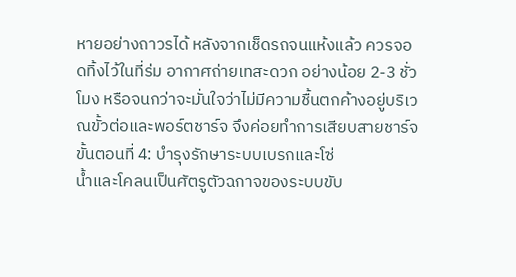หายอย่างถาวรได้ หลังจากเช็ดรถจนแห้งแล้ว ควรจอดทิ้งไว้ในที่ร่ม อากาศถ่ายเทสะดวก อย่างน้อย 2-3 ชั่วโมง หรือจนกว่าจะมั่นใจว่าไม่มีความชื้นตกค้างอยู่บริเวณขั้วต่อและพอร์ตชาร์จ จึงค่อยทำการเสียบสายชาร์จ
ขั้นตอนที่ 4: บำรุงรักษาระบบเบรกและโซ่
น้ำและโคลนเป็นศัตรูตัวฉกาจของระบบขับ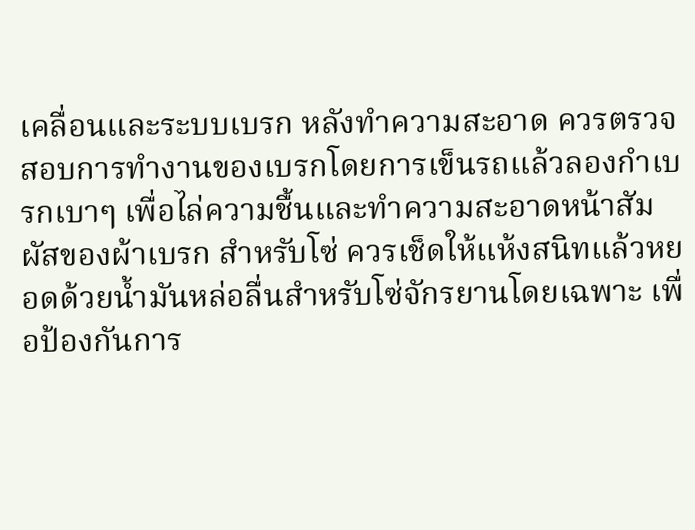เคลื่อนและระบบเบรก หลังทำความสะอาด ควรตรวจสอบการทำงานของเบรกโดยการเข็นรถแล้วลองกำเบรกเบาๆ เพื่อไล่ความชื้นและทำความสะอาดหน้าสัมผัสของผ้าเบรก สำหรับโซ่ ควรเช็ดให้แห้งสนิทแล้วหยอดด้วยน้ำมันหล่อลื่นสำหรับโซ่จักรยานโดยเฉพาะ เพื่อป้องกันการ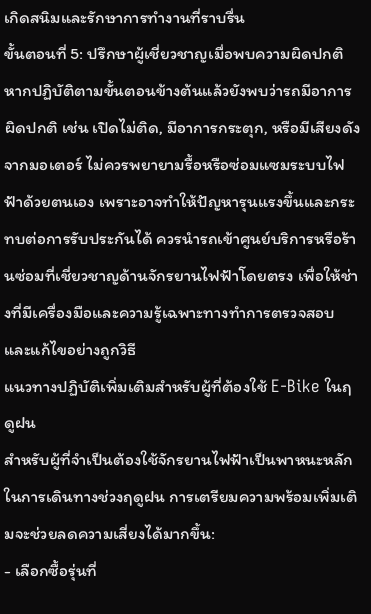เกิดสนิมและรักษาการทำงานที่ราบรื่น
ขั้นตอนที่ 5: ปรึกษาผู้เชี่ยวชาญเมื่อพบความผิดปกติ
หากปฏิบัติตามขั้นตอนข้างต้นแล้วยังพบว่ารถมีอาการผิดปกติ เช่น เปิดไม่ติด, มีอาการกระตุก, หรือมีเสียงดังจากมอเตอร์ ไม่ควรพยายามรื้อหรือซ่อมแซมระบบไฟฟ้าด้วยตนเอง เพราะอาจทำให้ปัญหารุนแรงขึ้นและกระทบต่อการรับประกันได้ ควรนำรถเข้าศูนย์บริการหรือร้านซ่อมที่เชี่ยวชาญด้านจักรยานไฟฟ้าโดยตรง เพื่อให้ช่างที่มีเครื่องมือและความรู้เฉพาะทางทำการตรวจสอบและแก้ไขอย่างถูกวิธี
แนวทางปฏิบัติเพิ่มเติมสำหรับผู้ที่ต้องใช้ E-Bike ในฤดูฝน
สำหรับผู้ที่จำเป็นต้องใช้จักรยานไฟฟ้าเป็นพาหนะหลักในการเดินทางช่วงฤดูฝน การเตรียมความพร้อมเพิ่มเติมจะช่วยลดความเสี่ยงได้มากขึ้น:
- เลือกซื้อรุ่นที่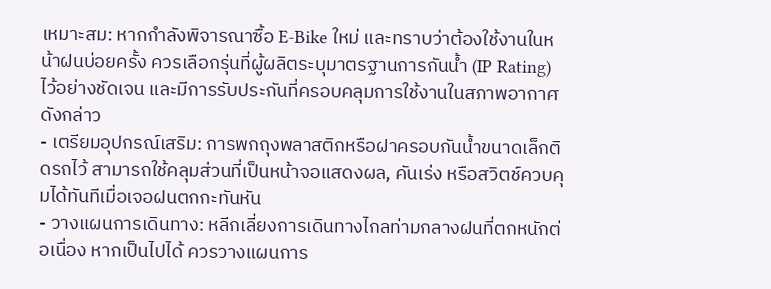เหมาะสม: หากกำลังพิจารณาซื้อ E-Bike ใหม่ และทราบว่าต้องใช้งานในหน้าฝนบ่อยครั้ง ควรเลือกรุ่นที่ผู้ผลิตระบุมาตรฐานการกันน้ำ (IP Rating) ไว้อย่างชัดเจน และมีการรับประกันที่ครอบคลุมการใช้งานในสภาพอากาศดังกล่าว
- เตรียมอุปกรณ์เสริม: การพกถุงพลาสติกหรือฝาครอบกันน้ำขนาดเล็กติดรถไว้ สามารถใช้คลุมส่วนที่เป็นหน้าจอแสดงผล, คันเร่ง หรือสวิตช์ควบคุมได้ทันทีเมื่อเจอฝนตกกะทันหัน
- วางแผนการเดินทาง: หลีกเลี่ยงการเดินทางไกลท่ามกลางฝนที่ตกหนักต่อเนื่อง หากเป็นไปได้ ควรวางแผนการ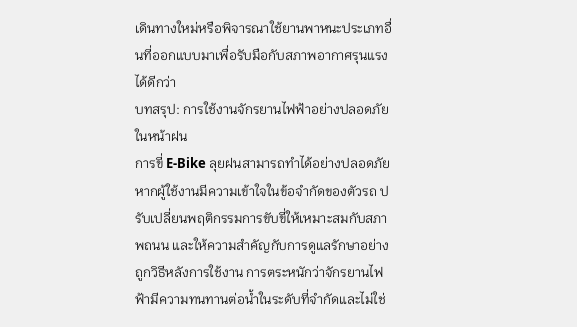เดินทางใหม่หรือพิจารณาใช้ยานพาหนะประเภทอื่นที่ออกแบบมาเพื่อรับมือกับสภาพอากาศรุนแรงได้ดีกว่า
บทสรุป: การใช้งานจักรยานไฟฟ้าอย่างปลอดภัยในหน้าฝน
การขี่ E-Bike ลุยฝนสามารถทำได้อย่างปลอดภัยหากผู้ใช้งานมีความเข้าใจในข้อจำกัดของตัวรถ ปรับเปลี่ยนพฤติกรรมการขับขี่ให้เหมาะสมกับสภาพถนน และให้ความสำคัญกับการดูแลรักษาอย่างถูกวิธีหลังการใช้งาน การตระหนักว่าจักรยานไฟฟ้ามีความทนทานต่อน้ำในระดับที่จำกัดและไม่ใช่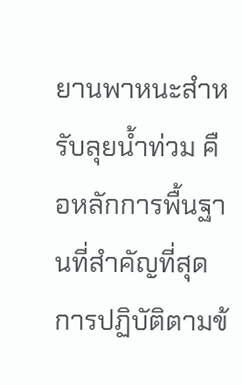ยานพาหนะสำหรับลุยน้ำท่วม คือหลักการพื้นฐานที่สำคัญที่สุด การปฏิบัติตามข้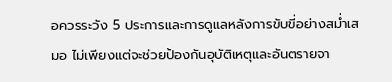อควรระวัง 5 ประการและการดูแลหลังการขับขี่อย่างสม่ำเสมอ ไม่เพียงแต่จะช่วยป้องกันอุบัติเหตุและอันตรายจา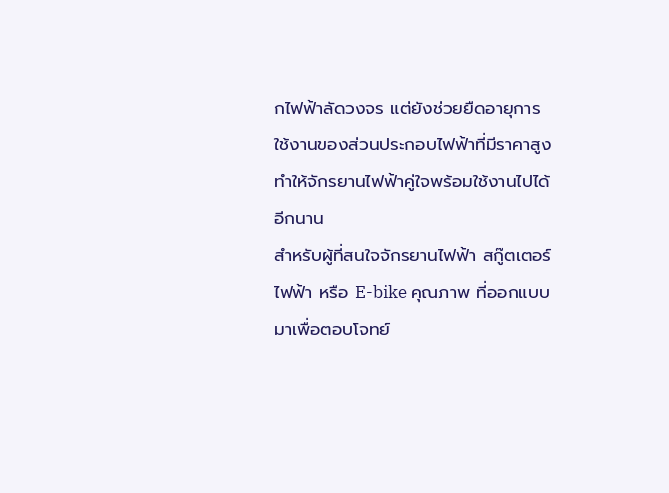กไฟฟ้าลัดวงจร แต่ยังช่วยยืดอายุการใช้งานของส่วนประกอบไฟฟ้าที่มีราคาสูง ทำให้จักรยานไฟฟ้าคู่ใจพร้อมใช้งานไปได้อีกนาน
สำหรับผู้ที่สนใจจักรยานไฟฟ้า สกู๊ตเตอร์ไฟฟ้า หรือ E-bike คุณภาพ ที่ออกแบบมาเพื่อตอบโจทย์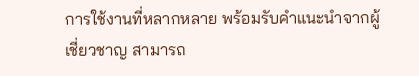การใช้งานที่หลากหลาย พร้อมรับคำแนะนำจากผู้เชี่ยวชาญ สามารถ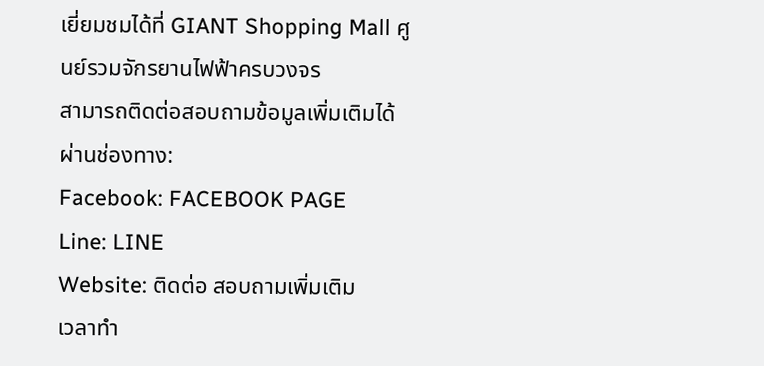เยี่ยมชมได้ที่ GIANT Shopping Mall ศูนย์รวมจักรยานไฟฟ้าครบวงจร
สามารถติดต่อสอบถามข้อมูลเพิ่มเติมได้ผ่านช่องทาง:
Facebook: FACEBOOK PAGE
Line: LINE
Website: ติดต่อ สอบถามเพิ่มเติม
เวลาทำ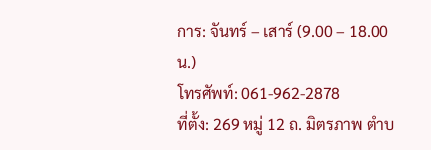การ: จันทร์ – เสาร์ (9.00 – 18.00 น.)
โทรศัพท์: 061-962-2878
ที่ตั้ง: 269 หมู่ 12 ถ. มิตรภาพ ตำบ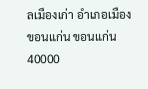ลเมืองเก่า อำเภอเมืองขอนแก่น ขอนแก่น 40000